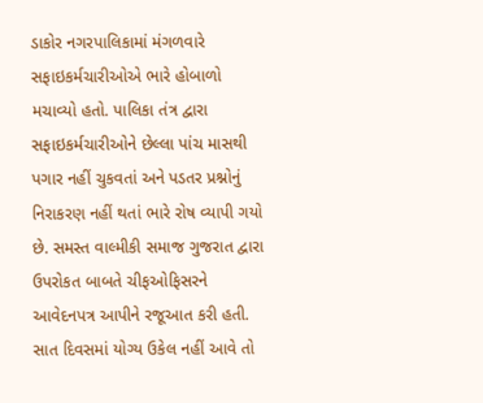ડાકોર નગરપાલિકામાં મંગળવારે સફાઇકર્મચારીઓએ ભારે હોબાળો મચાવ્યો હતો. પાલિકા તંત્ર દ્વારા સફાઇકર્મચારીઓને છેલ્લા પાંચ માસથી પગાર નહીં ચુકવતાં અને પડતર પ્રશ્નોનું નિરાકરણ નહીં થતાં ભારે રોષ વ્યાપી ગયો છે. સમસ્ત વાલ્મીકી સમાજ ગુજરાત દ્વારા ઉપરોકત બાબતે ચીફઓફિસરને આવેદનપત્ર આપીને રજૂઆત કરી હતી. સાત દિવસમાં યોગ્ય ઉકેલ નહીં આવે તો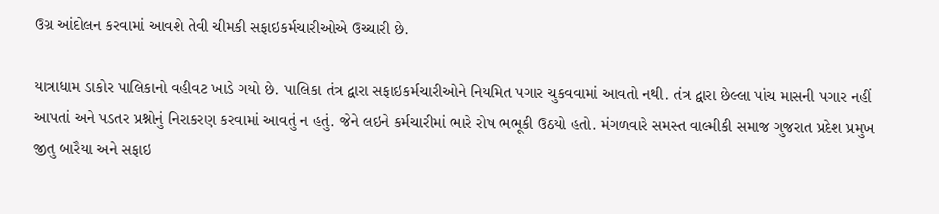ઉગ્ર આંદોલન કરવામાં આવશે તેવી ચીમકી સફાઇકર્મચારીઓએ ઉચ્ચારી છે.

યાત્રાધામ ડાકોર પાલિકાનો વહીવટ ખાડે ગયો છે. પાલિકા તંત્ર દ્વારા સફાઇકર્મચારીઓને નિયમિત પગાર ચુકવવામાં આવતો નથી. તંત્ર દ્વારા છેલ્લા પાંચ માસની પગાર નહીં આપતાં અને પડતર પ્રશ્નોનું નિરાકરણ કરવામાં આવતું ન હતું. જેને લઇને કર્મચારીમાં ભારે રોષ ભભૂકી ઉઠયો હતો. મંગળવારે સમસ્ત વાલ્મીકી સમાજ ગુજરાત પ્રદેશ પ્રમુખ જીતુ બારૈયા અને સફાઇ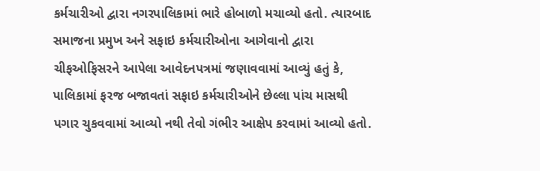કર્મચારીઓ દ્વારા નગરપાલિકામાં ભારે હોબાળો મચાવ્યો હતો. ત્યારબાદ સમાજના પ્રમુખ અને સફાઇ કર્મચારીઓના આગેવાનો દ્વારા ચીફઓફિસરને આપેલા આવેદનપત્રમાં જણાવવામાં આવ્યું હતું કે, પાલિકામાં ફરજ બજાવતાં સફાઇ કર્મચારીઓને છેલ્લા પાંચ માસથી પગાર ચુકવવામાં આવ્યો નથી તેવો ગંભીર આક્ષેપ કરવામાં આવ્યો હતો.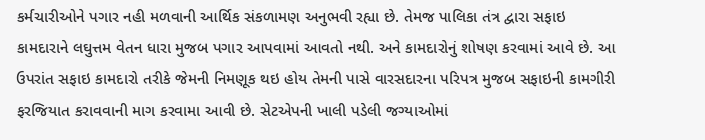કર્મચારીઓને પગાર નહી મળવાની આર્થિક સંકળામણ અનુભવી રહ્યા છે. તેમજ પાલિકા તંત્ર દ્વારા સફાઇ કામદારાને લઘુત્તમ વેતન ધારા મુજબ પગાર આપવામાં આવતો નથી. અને કામદારોનું શોષણ કરવામાં આવે છે. આ ઉપરાંત સફાઇ કામદારો તરીકે જેમની નિમણૂક થઇ હોય તેમની પાસે વારસદારના પરિપત્ર મુજબ સફાઇની કામગીરી ફરજિયાત કરાવવાની માગ કરવામા આવી છે. સેટએપની ખાલી પડેલી જગ્યાઓમાં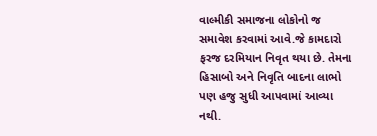વાલ્મીકી સમાજના લોકોનો જ સમાવેશ કરવામાં આવે.જે કામદારો ફરજ દરમિયાન નિવૃત થયા છે. તેમના હિસાબો અને નિવૃતિ બાદના લાભો પણ હજુ સુધી આપવામાં આવ્યા નથી.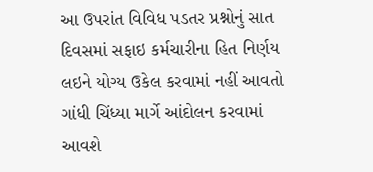આ ઉપરાંત વિવિધ પડતર પ્રશ્નોનું સાત દિવસમાં સફાઇ કર્મચારીના હિત નિર્ણય લઇને યોગ્ય ઉકેલ કરવામાં નહીં આવતો ગાંધી ચિંધ્યા માર્ગે આંદોલન કરવામાં આવશે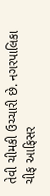તેવી ચીમકી ઉચ્ચારી છે. નગરપાલિકા ચીફ આફિસર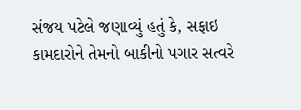સંજય પટેલે જણાવ્યું હતું કે, સફાઇ કામદારોને તેમનો બાકીનો પગાર સત્વરે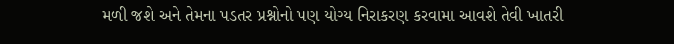મળી જશે અને તેમના પડતર પ્રશ્નોનો પણ યોગ્ય નિરાકરણ કરવામા આવશે તેવી ખાતરી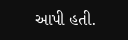આપી હતી.